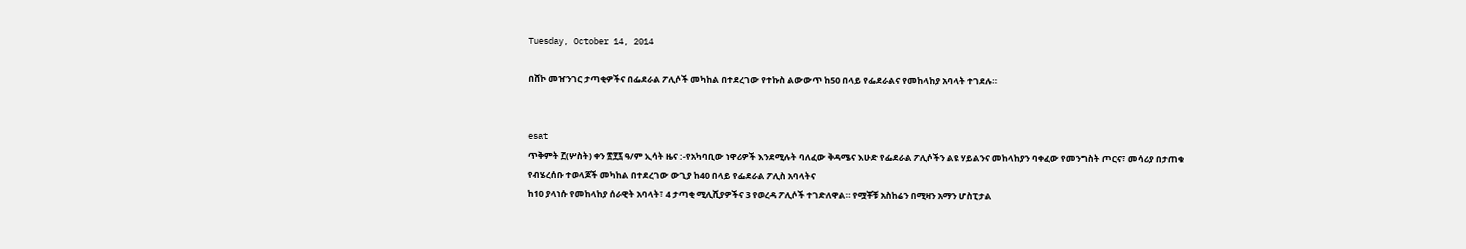Tuesday, October 14, 2014

በሸኮ መዠንገር ታጣቂዎችና በፌደራል ፖሊሶች መካከል በተደረገው የተኩስ ልውውጥ ከ50 በላይ የፌደራልና የመከላከያ አባላት ተገደሉ።


esat
ጥቅምት ፫(ሦስት) ቀን ፳፻፯ ዓ/ም ኢሳት ዜና :-የአካባቢው ነዋሪዎች እንደሚሉት ባለፈው ቅዳሜና እሁድ የፌደራል ፖሊሶችን ልዩ ሃይልንና መከላከያን ባቀፈው የመንግስት ጦርና፣ መሳሪያ በታጠቁ የብሄረሰቡ ተወላጆች መካከል በተደረገው ውጊያ ከ40 በላይ የፌደራል ፖሊስ አባላትና
ከ10 ያላነሱ የመከላከያ ሰራዊት አባላት፣ 4 ታጣቂ ሚሊሺያዎችና 3 የወረዳ ፖሊሶች ተገድለዋል። የሟቾቹ አስከሬን በሚዛን አማን ሆስፒታል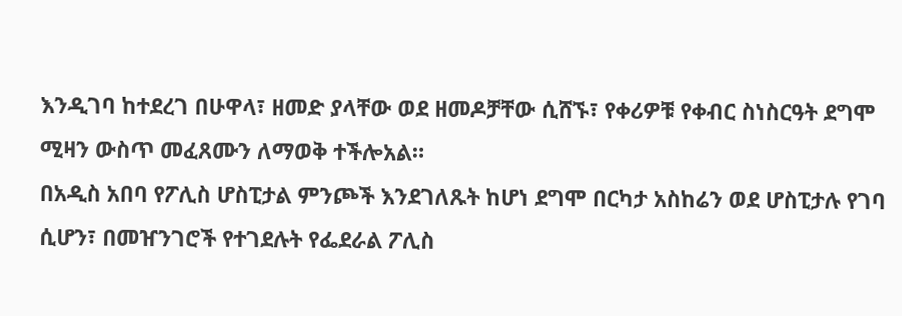እንዲገባ ከተደረገ በሁዋላ፣ ዘመድ ያላቸው ወደ ዘመዶቻቸው ሲሸኙ፣ የቀሪዎቹ የቀብር ስነስርዓት ደግሞ ሚዛን ውስጥ መፈጸሙን ለማወቅ ተችሎአል።
በአዲስ አበባ የፖሊስ ሆስፒታል ምንጮች እንደገለጹት ከሆነ ደግሞ በርካታ አስከሬን ወደ ሆስፒታሉ የገባ ሲሆን፣ በመዠንገሮች የተገደሉት የፌደራል ፖሊስ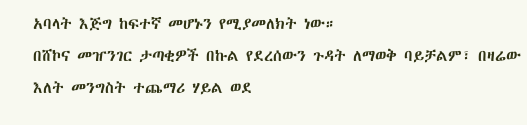አባላት እጅግ ከፍተኛ መሆኑን የሚያመለክት ነው።
በሸኮና መዠንገር ታጣቂዎች በኩል የደረሰውን ጉዳት ለማወቅ ባይቻልም፣ በዛሬው እለት መንግስት ተጨማሪ ሃይል ወደ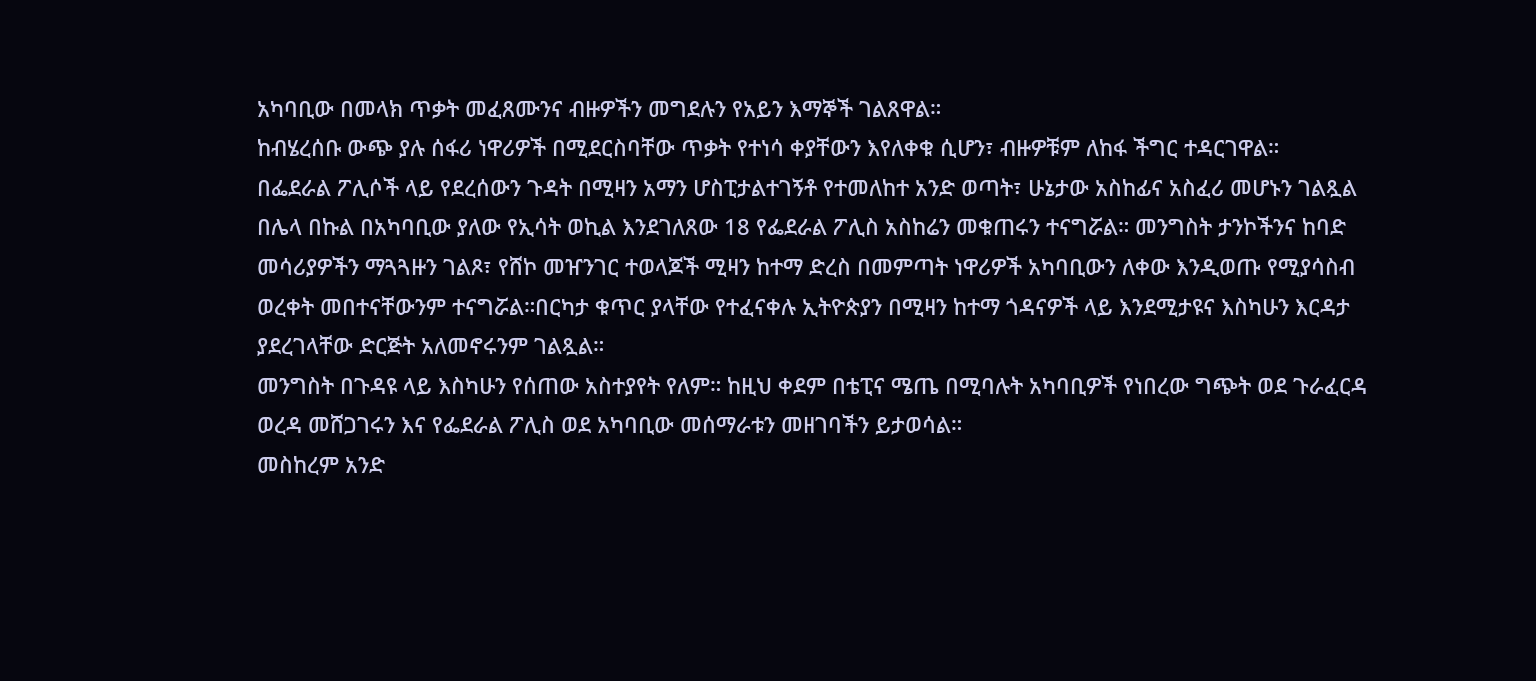አካባቢው በመላክ ጥቃት መፈጸሙንና ብዙዎችን መግደሉን የአይን እማኞች ገልጸዋል።
ከብሄረሰቡ ውጭ ያሉ ሰፋሪ ነዋሪዎች በሚደርስባቸው ጥቃት የተነሳ ቀያቸውን እየለቀቁ ሲሆን፣ ብዙዎቹም ለከፋ ችግር ተዳርገዋል።
በፌደራል ፖሊሶች ላይ የደረሰውን ጉዳት በሚዛን አማን ሆስፒታልተገኝቶ የተመለከተ አንድ ወጣት፣ ሁኔታው አስከፊና አስፈሪ መሆኑን ገልጿል
በሌላ በኩል በአካባቢው ያለው የኢሳት ወኪል እንደገለጸው 18 የፌደራል ፖሊስ አስከሬን መቁጠሩን ተናግሯል። መንግስት ታንኮችንና ከባድ መሳሪያዎችን ማጓጓዙን ገልጾ፣ የሸኮ መዠንገር ተወላጆች ሚዛን ከተማ ድረስ በመምጣት ነዋሪዎች አካባቢውን ለቀው እንዲወጡ የሚያሳስብ
ወረቀት መበተናቸውንም ተናግሯል።በርካታ ቁጥር ያላቸው የተፈናቀሉ ኢትዮጵያን በሚዛን ከተማ ጎዳናዎች ላይ እንደሚታዩና እስካሁን እርዳታ ያደረገላቸው ድርጅት አለመኖሩንም ገልጿል።
መንግስት በጉዳዩ ላይ እስካሁን የሰጠው አስተያየት የለም። ከዚህ ቀደም በቴፒና ሜጤ በሚባሉት አካባቢዎች የነበረው ግጭት ወደ ጉራፈርዳ ወረዳ መሸጋገሩን እና የፌደራል ፖሊስ ወደ አካባቢው መሰማራቱን መዘገባችን ይታወሳል።
መስከረም አንድ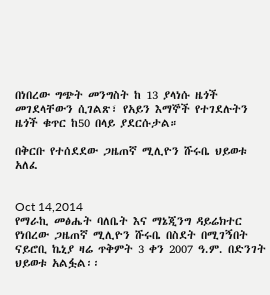በነበረው ግጭት መንግስት ከ 13 ያላነሱ ዜጎች መገደላቸውን ሲገልጽ፣ የአይን እማኞች የተገደሉትን ዜጎች ቁጥር ከ50 በላይ ያደርሱታል።

በቅርቡ የተሰደደው ጋዜጠኛ ሚሊዮን ሹሩቤ ህይወቱ አለፈ


Oct 14,2014
የማራኪ መፅሔት ባለቤት እና ማኔጂንግ ዳይሬክተር የነበረው ጋዜጠኛ ሚሊዮን ሹሩቤ በስደት በሚገኝበት ናይሮቢ ኬኒያ ዛሬ ጥቅምት 3 ቀን 2007 ዓ.ም. በድንገት ህይወቱ አልፏል፡፡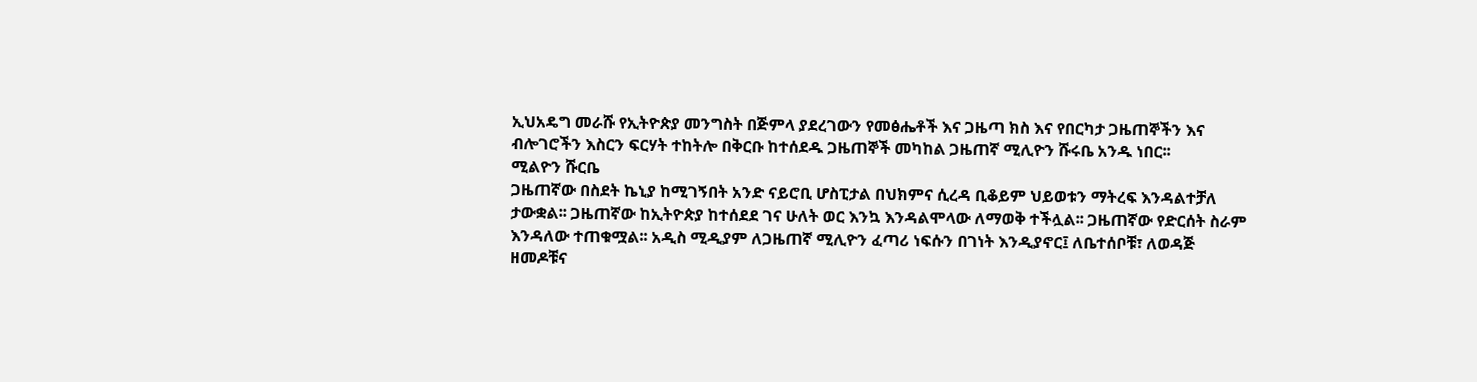ኢህአዴግ መራሹ የኢትዮጵያ መንግስት በጅምላ ያደረገውን የመፅሔቶች እና ጋዜጣ ክስ እና የበርካታ ጋዜጠኞችን እና ብሎገሮችን እስርን ፍርሃት ተከትሎ በቅርቡ ከተሰደዱ ጋዜጠኞች መካከል ጋዜጠኛ ሚሊዮን ሹሩቤ አንዱ ነበር፡፡
ሚልዮን ሹርቤ
ጋዜጠኛው በስደት ኬኒያ ከሚገኝበት አንድ ናይሮቢ ሆስፒታል በህክምና ሲረዳ ቢቆይም ህይወቱን ማትረፍ እንዳልተቻለ ታውቋል፡፡ ጋዜጠኛው ከኢትዮጵያ ከተሰደደ ገና ሁለት ወር እንኳ እንዳልሞላው ለማወቅ ተችሏል፡፡ ጋዜጠኛው የድርሰት ስራም እንዳለው ተጠቁሟል፡፡ አዲስ ሚዲያም ለጋዜጠኛ ሚሊዮን ፈጣሪ ነፍሱን በገነት እንዲያኖር፤ ለቤተሰቦቹ፣ ለወዳጅ ዘመዶቹና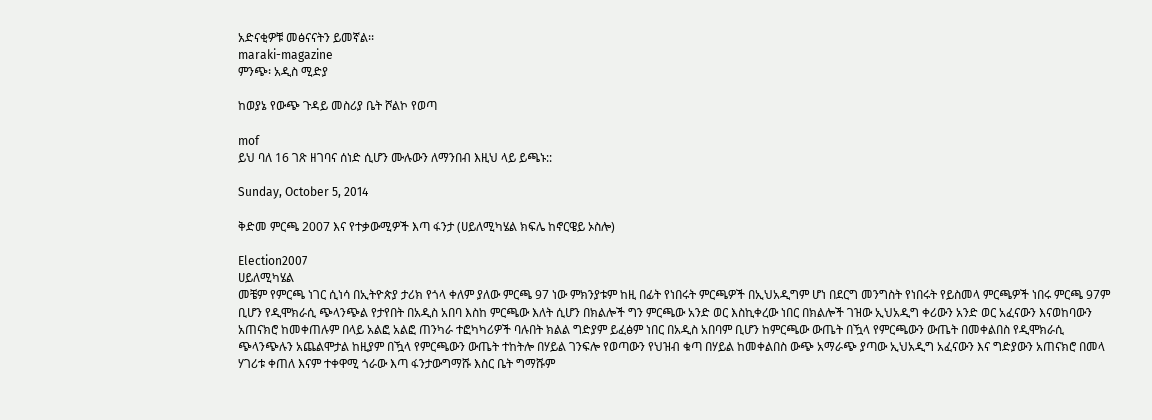አድናቂዎቹ መፅናናትን ይመኛል፡፡
maraki-magazine
ምንጭ፡ አዲስ ሚድያ

ከወያኔ የውጭ ጉዳይ መስሪያ ቤት ሾልኮ የወጣ

mof
ይህ ባለ 16 ገጽ ዘገባና ሰነድ ሲሆን ሙሉውን ለማንበብ እዚህ ላይ ይጫኑ::

Sunday, October 5, 2014

ቅድመ ምርጫ 2007 እና የተቃውሚዎች እጣ ፋንታ (ሀይለሚካሄል ክፍሌ ከኖርዌይ ኦስሎ)

Election2007
ሀይለሚካሄል
መቼም የምርጫ ነገር ሲነሳ በኢትዮጵያ ታሪክ የጎላ ቀለም ያለው ምርጫ 97 ነው ምክንያቱም ከዚ በፊት የነበሩት ምርጫዎች በኢህአዲግም ሆነ በደርግ መንግስት የነበሩት የይስመላ ምርጫዎች ነበሩ ምርጫ 97ም ቢሆን የዲሞክራሲ ጭላንጭል የታየበት በአዲስ አበባ እስከ ምርጫው እለት ሲሆን በክልሎች ግን ምርጫው አንድ ወር እስኪቀረው ነበር በክልሎች ገዝው ኢህአዲግ ቀሪውን አንድ ወር አፈናውን እናወከባውን አጠናክሮ ከመቀጠሉም በላይ አልፎ አልፎ ጠንካራ ተፎካካሪዎች ባሉበት ክልል ግድያም ይፈፅም ነበር በአዲስ አበባም ቢሆን ከምርጫው ውጤት በዃላ የምርጫውን ውጤት በመቀልበስ የዲሞክራሲ ጭላንጭሉን አጨልሞታል ከዚያም በዃላ የምርጫውን ውጤት ተከትሎ በሃይል ገንፍሎ የወጣውን የህዝብ ቁጣ በሃይል ከመቀልበስ ውጭ አማራጭ ያጣው ኢህአዲግ አፈናውን እና ግድያውን አጠናክሮ በመላ ሃገሪቱ ቀጠለ እናም ተቀዋሚ ጎራው እጣ ፋንታውግማሹ እስር ቤት ግማሹም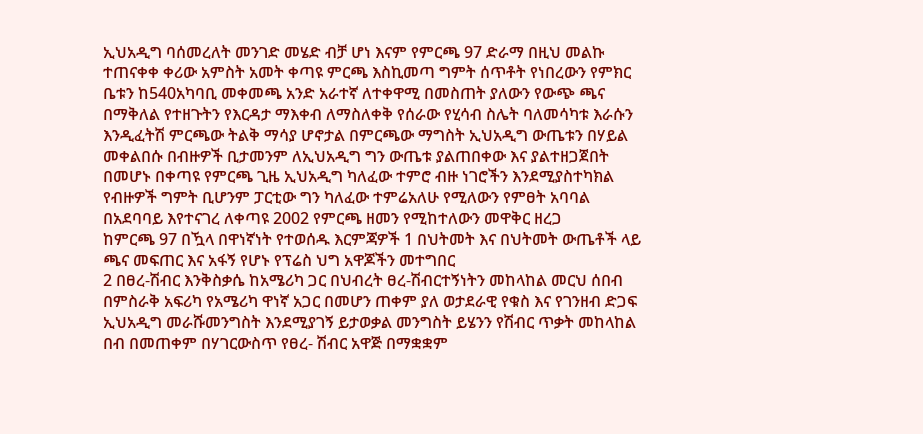ኢህአዲግ ባሰመረለት መንገድ መሄድ ብቻ ሆነ እናም የምርጫ 97 ድራማ በዚህ መልኩ ተጠናቀቀ ቀሪው አምስት አመት ቀጣዩ ምርጫ እስኪመጣ ግምት ሰጥቶት የነበረውን የምክር ቤቱን ከ540አካባቢ መቀመጫ አንድ አራተኛ ለተቀዋሚ በመስጠት ያለውን የውጭ ጫና በማቅለል የተዘጉትን የእርዳታ ማእቀብ ለማስለቀቅ የሰራው የሂሳብ ስሌት ባለመሳካቱ እራሱን እንዲፈትሽ ምርጫው ትልቅ ማሳያ ሆኖታል በምርጫው ማግስት ኢህአዲግ ውጤቱን በሃይል መቀልበሱ በብዙዎች ቢታመንም ለኢህአዲግ ግን ውጤቱ ያልጠበቀው እና ያልተዘጋጀበት በመሆኑ በቀጣዩ የምርጫ ጊዜ ኢህአዲግ ካለፈው ተምሮ ብዙ ነገሮችን እንደሚያስተካክል የብዙዎች ግምት ቢሆንም ፓርቲው ግን ካለፈው ተምሬአለሁ የሚለውን የምፀት አባባል በአደባባይ እየተናገረ ለቀጣዩ 2002 የምርጫ ዘመን የሚከተለውን መዋቅር ዘረጋ
ከምርጫ 97 በዃላ በዋነኛነት የተወሰዱ እርምጃዎች 1 በህትመት እና በህትመት ውጤቶች ላይ ጫና መፍጠር እና አፋኝ የሆኑ የፕሬስ ህግ አዋጆችን መተግበር
2 በፀረ-ሽብር እንቅስቃሴ ከአሜሪካ ጋር በህብረት ፀረ-ሽብርተኝነትን መከላከል መርህ ሰበብ በምስራቅ አፍሪካ የአሜሪካ ዋነኛ አጋር በመሆን ጠቀም ያለ ወታደራዊ የቁስ እና የገንዘብ ድጋፍ ኢህአዲግ መራሹመንግስት እንደሚያገኝ ይታወቃል መንግስት ይሄንን የሽብር ጥቃት መከላከል በብ በመጠቀም በሃገርውስጥ የፀረ- ሽብር አዋጅ በማቋቋም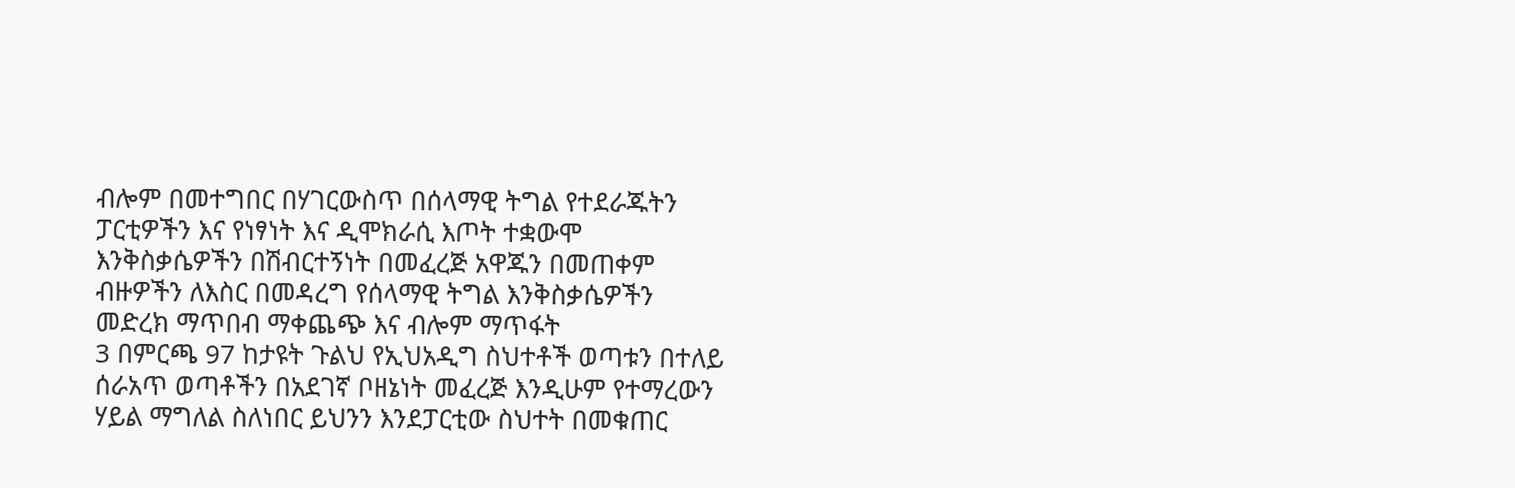ብሎም በመተግበር በሃገርውስጥ በሰላማዊ ትግል የተደራጁትን ፓርቲዎችን እና የነፃነት እና ዲሞክራሲ እጦት ተቋውሞ እንቅስቃሴዎችን በሽብርተኝነት በመፈረጅ አዋጁን በመጠቀም ብዙዎችን ለእስር በመዳረግ የሰላማዊ ትግል እንቅስቃሴዎችን መድረክ ማጥበብ ማቀጨጭ እና ብሎም ማጥፋት
3 በምርጫ 97 ከታዩት ጉልህ የኢህአዲግ ስህተቶች ወጣቱን በተለይ ሰራአጥ ወጣቶችን በአደገኛ ቦዘኔነት መፈረጅ እንዲሁም የተማረውን ሃይል ማግለል ስለነበር ይህንን እንደፓርቲው ስህተት በመቁጠር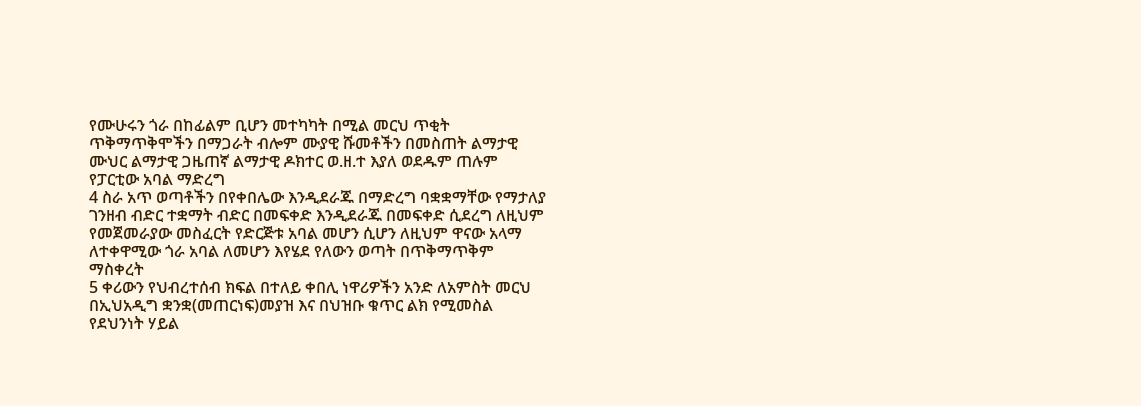የሙሁሩን ጎራ በከፊልም ቢሆን መተካካት በሚል መርህ ጥቂት ጥቅማጥቅሞችን በማጋራት ብሎም ሙያዊ ሹመቶችን በመስጠት ልማታዊ ሙህር ልማታዊ ጋዜጠኛ ልማታዊ ዶክተር ወ.ዘ.ተ እያለ ወደዱም ጠሉም የፓርቲው አባል ማድረግ
4 ስራ አጥ ወጣቶችን በየቀበሌው እንዲደራጁ በማድረግ ባቋቋማቸው የማታለያ ገንዘብ ብድር ተቋማት ብድር በመፍቀድ እንዲደራጁ በመፍቀድ ሲደረግ ለዚህም የመጀመራያው መስፈርት የድርጅቱ አባል መሆን ሲሆን ለዚህም ዋናው አላማ ለተቀዋሚው ጎራ አባል ለመሆን እየሄደ የለውን ወጣት በጥቅማጥቅም ማስቀረት
5 ቀሪውን የህብረተሰብ ክፍል በተለይ ቀበሊ ነዋሪዎችን አንድ ለአምስት መርህ በኢህአዲግ ቋንቋ(መጠርነፍ)መያዝ እና በህዝቡ ቁጥር ልክ የሚመስል የደህንነት ሃይል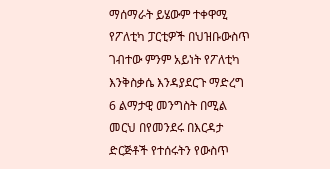ማሰማራት ይሄውም ተቀዋሚ የፖለቲካ ፓርቲዎች በህዝቡውስጥ ገብተው ምንም አይነት የፖለቲካ እንቅስቃሴ እንዳያደርጉ ማድረግ
6 ልማታዊ መንግስት በሚል መርህ በየመንደሩ በእርዳታ ድርጅቶች የተሰሩትን የውስጥ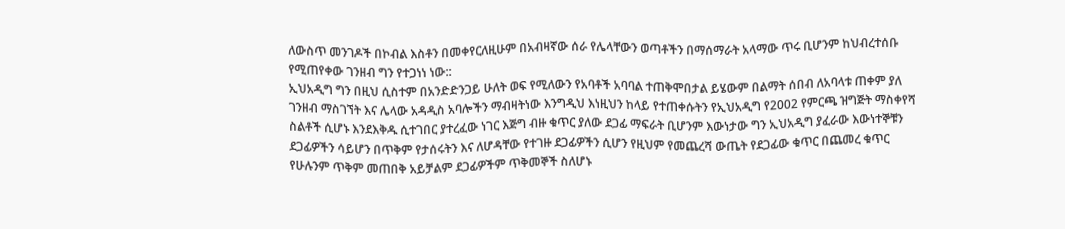ለውስጥ መንገዶች በኮብል እስቶን በመቀየርለዚሁም በአብዛኛው ሰራ የሌላቸውን ወጣቶችን በማሰማራት አላማው ጥሩ ቢሆንም ከህብረተሰቡ የሚጠየቀው ገንዘብ ግን የተጋነነ ነው::
ኢህአዲግ ግን በዚህ ሲስተም በአንድድንጋይ ሁለት ወፍ የሚለውን የአባቶች አባባል ተጠቅሞበታል ይሄውም በልማት ሰበብ ለአባላቱ ጠቀም ያለ ገንዘብ ማስገኘት እና ሌላው አዳዲስ አባሎችን ማብዛትነው እንግዲህ እነዚህን ከላይ የተጠቀሱትን የኢህአዲግ የ2002 የምርጫ ዝግጅት ማስቀየሻ ስልቶች ሲሆኑ እንደእቅዱ ሲተገበር ያተረፈው ነገር እጅግ ብዙ ቁጥር ያለው ደጋፊ ማፍራት ቢሆንም እውነታው ግን ኢህአዲግ ያፈራው እውነተኞቹን ደጋፊዎችን ሳይሆን በጥቅም የታሰሩትን እና ለሆዳቸው የተገዙ ደጋፊዎችን ሲሆን የዚህም የመጨረሻ ውጤት የደጋፊው ቁጥር በጨመረ ቁጥር የሁሉንም ጥቅም መጠበቅ አይቻልም ደጋፊዎችም ጥቅመኞች ስለሆኑ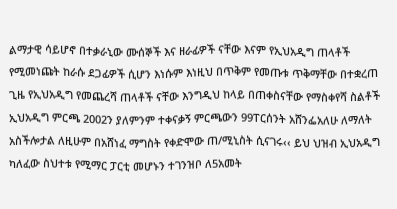ልማታዊ ሳይሆኖ በተቃራኒው ሙሰኞች እና ዘራፊዎች ናቸው እናም የኢህአዲግ ጠላቶች የሚመነጩት ከራሱ ደጋፊዎች ሲሆን እነሱም እነዚህ በጥቅም የመጡቱ ጥቅማቸው በተቋረጠ ጊዜ የኢህአዲግ የመጨረሻ ጠላቶች ናቸው እንግዲህ ከላይ በጠቀስናቸው የማስቀየሻ ስልቶች ኢህአዲግ ምርጫ 2002ን ያለምንም ተቀናቃኝ ምርጫውን 99ፐርሰንት አሸንፌአለሁ ለማለት አስችሎታል ለዚሁም በአሸነፈ ማግስት የቀድሞው ጠ/ሚኒስት ሲናገሩ‹‹ ይህ ህዝብ ኢህአዲግ ካለፈው ስህተቱ የሚማር ፓርቲ መሆኑን ተገንዝቦ ለ5አመት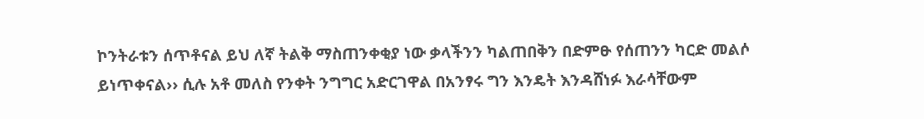ኮንትራቱን ሰጥቶናል ይህ ለኛ ትልቅ ማስጠንቀቂያ ነው ቃላችንን ካልጠበቅን በድምፁ የሰጠንን ካርድ መልሶ ይነጥቀናል›› ሲሉ አቶ መለስ የንቀት ንግግር አድርገዋል በአንፃሩ ግን እንዴት እንዳሸነፉ እራሳቸውም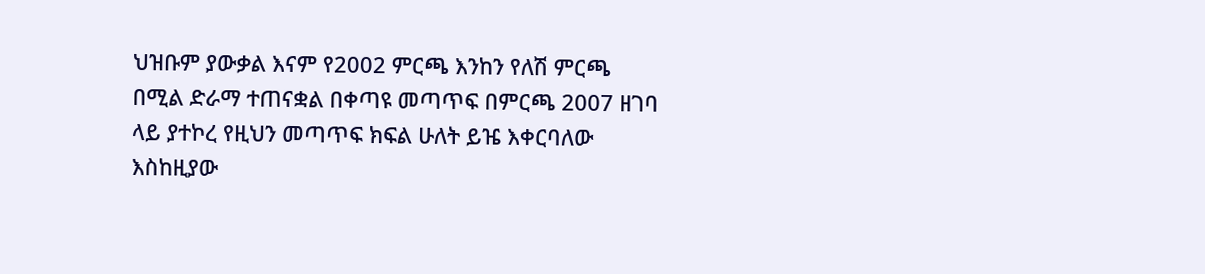ህዝቡም ያውቃል እናም የ2002 ምርጫ እንከን የለሽ ምርጫ በሚል ድራማ ተጠናቋል በቀጣዩ መጣጥፍ በምርጫ 2007 ዘገባ ላይ ያተኮረ የዚህን መጣጥፍ ክፍል ሁለት ይዤ እቀርባለው እስከዚያው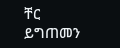ቸር ይግጠመን